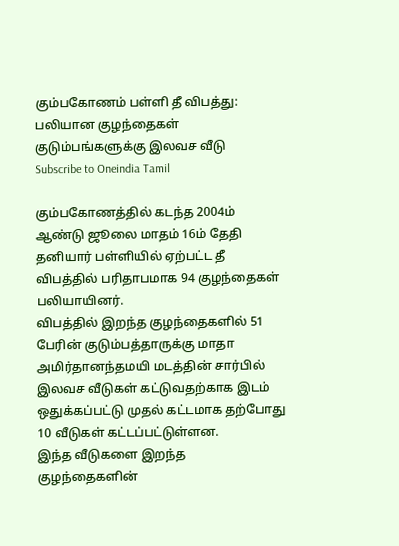கும்பகோணம் பள்ளி தீ விபத்து: பலியான குழந்தைகள் குடும்பங்களுக்கு இலவச வீடு
Subscribe to Oneindia Tamil

கும்பகோணத்தில் கடந்த 2004ம் ஆண்டு ஜூலை மாதம் 16ம் தேதி தனியார் பள்ளியில் ஏற்பட்ட தீ விபத்தில் பரிதாபமாக 94 குழந்தைகள் பலியாயினர்.
விபத்தில் இறந்த குழந்தைகளில் 51 பேரின் குடும்பத்தாருக்கு மாதா அமிர்தானந்தமயி மடத்தின் சார்பில் இலவச வீடுகள் கட்டுவதற்காக இடம் ஒதுக்கப்பட்டு முதல் கட்டமாக தற்போது 10 வீடுகள் கட்டப்பட்டுள்ளன.
இந்த வீடுகளை இறந்த குழந்தைகளின்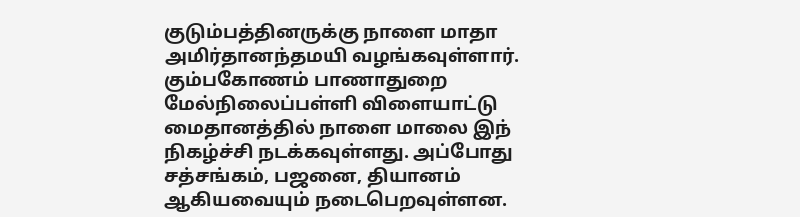குடும்பத்தினருக்கு நாளை மாதா அமிர்தானந்தமயி வழங்கவுள்ளார்.
கும்பகோணம் பாணாதுறை மேல்நிலைப்பள்ளி விளையாட்டு மைதானத்தில் நாளை மாலை இந் நிகழ்ச்சி நடக்கவுள்ளது. அப்போது சத்சங்கம், பஜனை, தியானம் ஆகியவையும் நடைபெறவுள்ளன.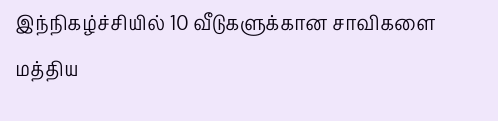இந்நிகழ்ச்சியில் 10 வீடுகளுக்கான சாவிகளை மத்திய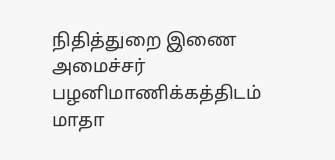நிதித்துறை இணை அமைச்சர் பழனிமாணிக்கத்திடம் மாதா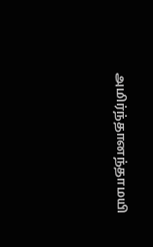அமிர்ந்தானந்தாமயி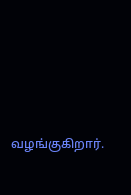வழங்குகிறார்.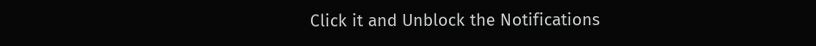Click it and Unblock the Notifications